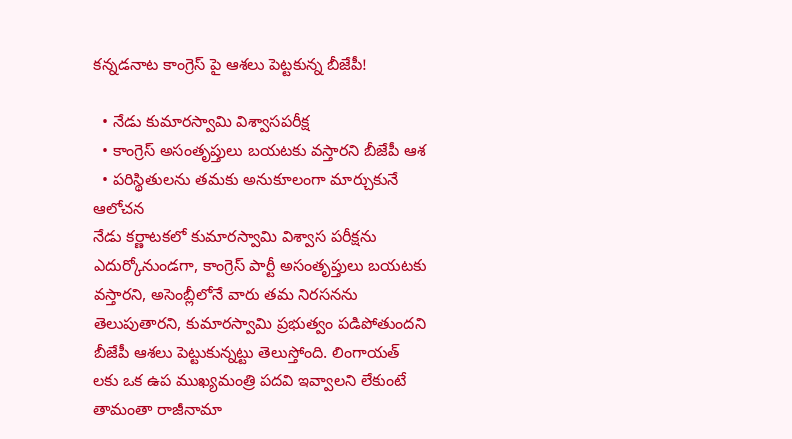కన్నడనాట కాంగ్రెస్ పై ఆశలు పెట్టకున్న బీజేపీ!

  • నేడు కుమారస్వామి విశ్వాసపరీక్ష
  • కాంగ్రెస్ అసంతృప్తులు బయటకు వస్తారని బీజేపీ ఆశ
  • పరిస్థితులను తమకు అనుకూలంగా మార్చుకునే ఆలోచన
నేడు కర్ణాటకలో కుమారస్వామి విశ్వాస పరీక్షను ఎదుర్కోనుండగా, కాంగ్రెస్ పార్టీ అసంతృప్తులు బయటకు వస్తారని, అసెంబ్లీలోనే వారు తమ నిరసనను తెలుపుతారని, కుమారస్వామి ప్రభుత్వం పడిపోతుందని బీజేపీ ఆశలు పెట్టుకున్నట్టు తెలుస్తోంది. లింగాయత్ లకు ఒక ఉప ముఖ్యమంత్రి పదవి ఇవ్వాలని లేకుంటే తామంతా రాజీనామా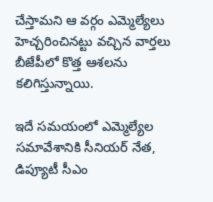చేస్తామని ఆ వర్గం ఎమ్మెల్యేలు హెచ్చరించినట్టు వచ్చిన వార్తలు బీజేపీలో కొత్త ఆశలను కలిగిస్తున్నాయి.

ఇదే సమయంలో ఎమ్మెల్యేల సమావేశానికి సీనియర్ నేత, డిప్యూటీ సీఎం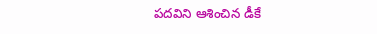పదవిని ఆశించిన డీకే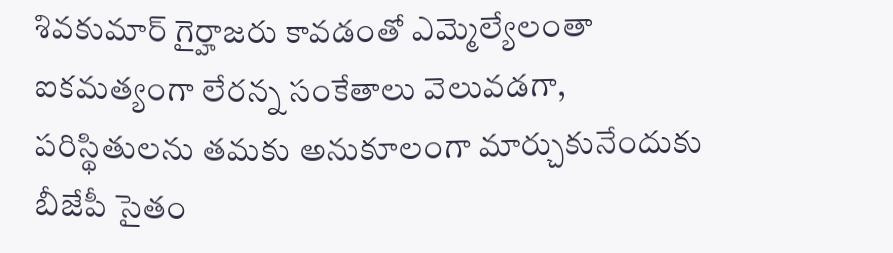శివకుమార్ గైర్హాజరు కావడంతో ఎమ్మెల్యేలంతా ఐకమత్యంగా లేరన్న సంకేతాలు వెలువడగా, పరిస్థితులను తమకు అనుకూలంగా మార్చుకునేందుకు బీజేపీ సైతం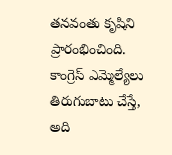తనవంతు కృషిని ప్రారంభించింది. కాంగ్రెస్ ఎమ్మెల్యేలు తిరుగుబాటు చేస్తే, అది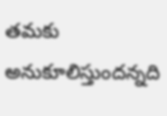తమకు అనుకూలిస్తుందన్నది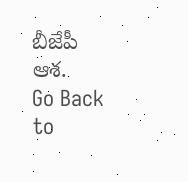బీజేపీ ఆశ.
Go Back to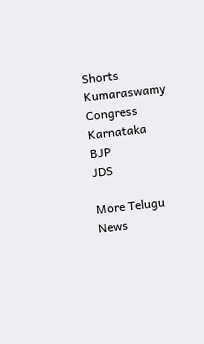Shorts
Kumaraswamy
Congress
Karnataka
BJP
JDS

More Telugu News